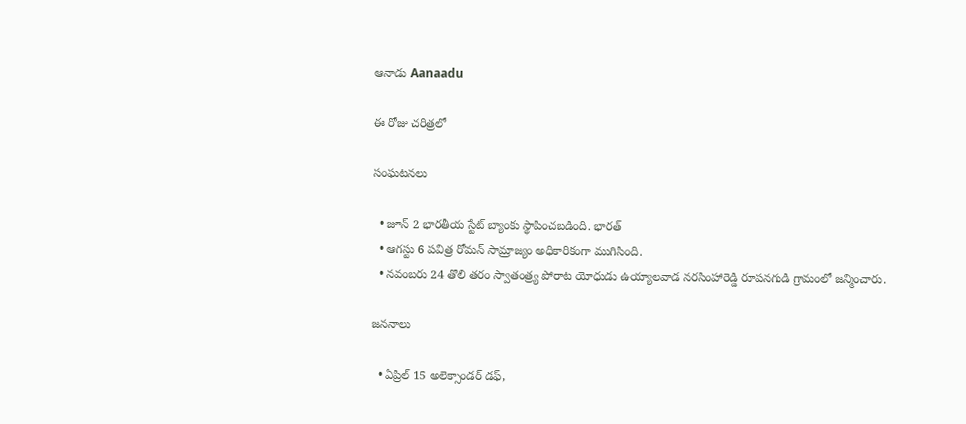ఆనాడు Aanaadu

ఈ రోజు చరిత్రలో

సంఘటనలు

  • జూన్ 2 భారతీయ స్టేట్ బ్యాంకు స్థాపించబడింది. భారత్
  • ఆగస్టు 6 పవిత్ర రోమన్ సామ్రాజ్యం అధికారికంగా ముగిసింది.
  • నవంబరు 24 తొలి తరం స్వాతంత్ర్య పోరాట యోధుడు ఉయ్యాలవాడ నరసింహారెడ్డి రూపనగుడి గ్రామంలో జన్మించారు.

జననాలు

  • ఏప్రిల్ 15 అలెక్సాండర్ డఫ్,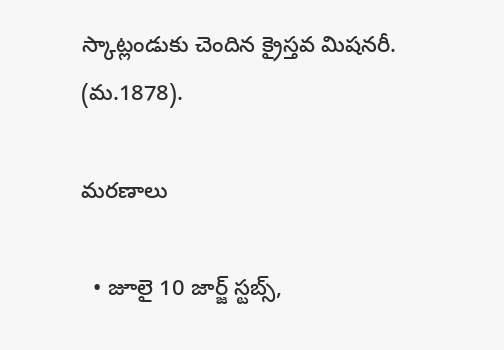స్కాట్లండుకు చెందిన క్రైస్తవ మిషనరీ. (మ.1878).

మరణాలు

  • జూలై 10 జార్జ్ స్టబ్స్,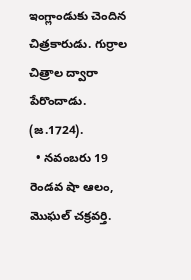ఇంగ్లాండుకు చెందిన చిత్రకారుడు. గుర్రాల చిత్రాల ద్వారా పేరొందాడు. (జ.1724).
  • నవంబరు 19 రెండవ షా ఆలం, మొఘల్ చక్రవర్తి.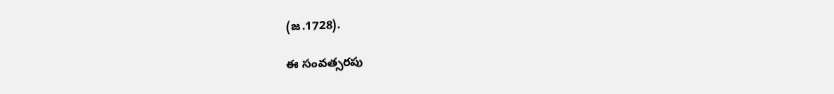(జ.1728).

ఈ సంవత్సరపు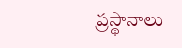ప్రస్థానాలు